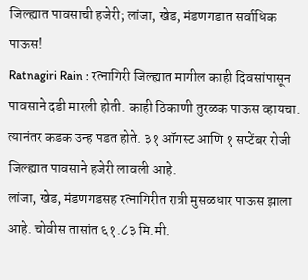जिल्ह्यात पावसाची हजेरी; लांजा, खेड, मंडणगडात सर्वाधिक पाऊस!
Ratnagiri Rain : रत्नागिरी जिल्ह्यात मागील काही दिवसांपासून पावसाने दडी मारली होती. काही ठिकाणी तुरळक पाऊस व्हायचा. त्यानंतर कडक उन्ह पडत होते. ३१ ऑगस्ट आणि १ सप्टेंबर रोजी जिल्ह्यात पावसाने हजेरी लावली आहे.
लांजा, खेड, मंडणगडसह रत्नागिरीत रात्री मुसळधार पाऊस झाला आहे. चोवीस तासांत ६१.८३ मि.मी.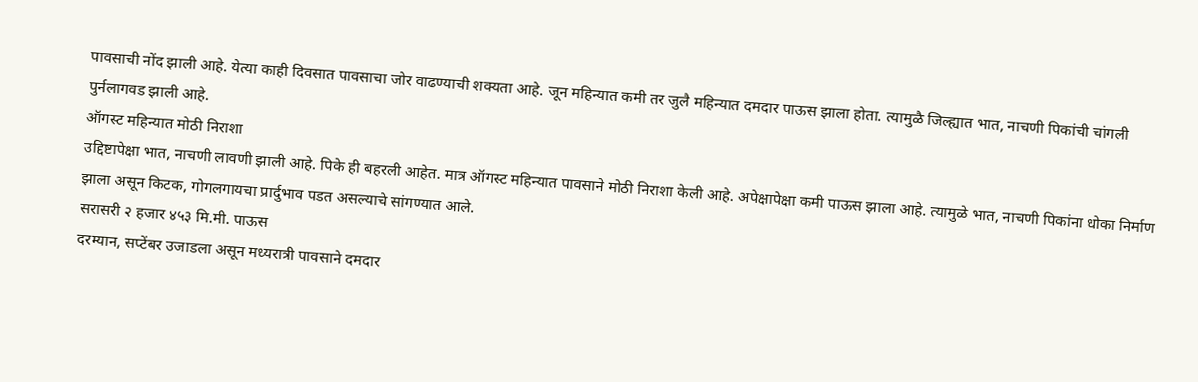पावसाची नोंद झाली आहे. येत्या काही दिवसात पावसाचा जोर वाढण्याची शक्यता आहे. जून महिन्यात कमी तर जुलै महिन्यात दमदार पाऊस झाला होता. त्यामुळै जिल्ह्यात भात, नाचणी पिकांची चांगली पुर्नलागवड झाली आहे.
ऑगस्ट महिन्यात मोठी निराशा
उद्दिष्टापेक्षा भात, नाचणी लावणी झाली आहे. पिके ही बहरली आहेत. मात्र ऑगस्ट महिन्यात पावसाने मोठी निराशा केली आहे. अपेक्षापेक्षा कमी पाऊस झाला आहे. त्यामुळे भात, नाचणी पिकांना धोका निर्माण झाला असून किटक, गोगलगायचा प्रार्दुभाव पडत असल्याचे सांगण्यात आले.
सरासरी २ हजार ४५३ मि.मी. पाऊस
दरम्यान, सप्टेंबर उजाडला असून मध्यरात्री पावसाने दमदार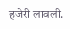हजेरी लावली.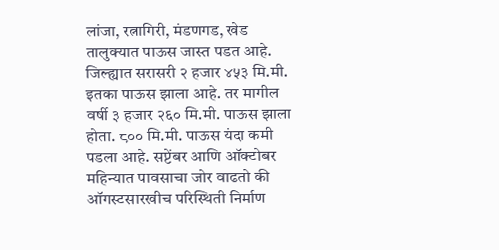लांजा, रत्नागिरी, मंडणगड, खेड तालुक्यात पाऊस जास्त पडत आहे. जिल्ह्यात सरासरी २ हजार ४५३ मि.मी. इतका पाऊस झाला आहे. तर मागील वर्षी ३ हजार २६० मि.मी. पाऊस झाला होता. ८०० मि.मी. पाऊस यंदा कमी पडला आहे. सप्टेंबर आणि ऑक्टोबर महिन्यात पावसाचा जोर वाढतो की ऑगस्टसारखीच परिस्थिती निर्माण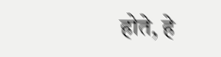होते, हे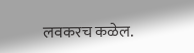लवकरच कळेल.